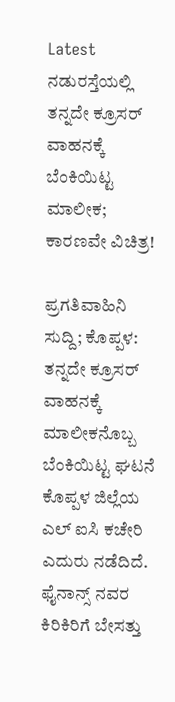Latest
ನಡುರಸ್ತೆಯಲ್ಲಿ ತನ್ನದೇ ಕ್ರೂಸರ್ ವಾಹನಕ್ಕೆ ಬೆಂಕಿಯಿಟ್ಟ ಮಾಲೀಕ; ಕಾರಣವೇ ವಿಚಿತ್ರ!

ಪ್ರಗತಿವಾಹಿನಿ ಸುದ್ದಿ; ಕೊಪ್ಪಳ: ತನ್ನದೇ ಕ್ರೂಸರ್ ವಾಹನಕ್ಕೆ ಮಾಲೀಕನೊಬ್ಬ ಬೆಂಕಿಯಿಟ್ಟ ಘಟನೆ ಕೊಪ್ಪಳ ಜಿಲ್ಲೆಯ ಎಲ್ ಐಸಿ ಕಚೇರಿ ಎದುರು ನಡೆದಿದೆ.
ಫೈನಾನ್ಸ್ ನವರ ಕಿರಿಕಿರಿಗೆ ಬೇಸತ್ತು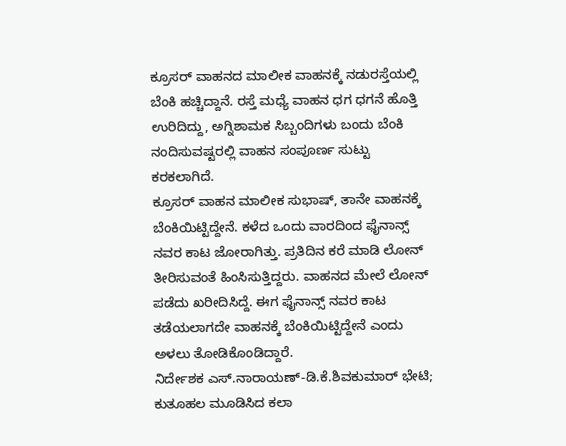ಕ್ರೂಸರ್ ವಾಹನದ ಮಾಲೀಕ ವಾಹನಕ್ಕೆ ನಡುರಸ್ತೆಯಲ್ಲಿ ಬೆಂಕಿ ಹಚ್ಚಿದ್ದಾನೆ. ರಸ್ತೆ ಮಧ್ಯೆ ವಾಹನ ಧಗ ಧಗನೆ ಹೊತ್ತಿ ಉರಿದಿದ್ದು, ಅಗ್ನಿಶಾಮಕ ಸಿಬ್ಬಂದಿಗಳು ಬಂದು ಬೆಂಕಿ ನಂದಿಸುವಷ್ಟರಲ್ಲಿ ವಾಹನ ಸಂಪೂರ್ಣ ಸುಟ್ಟು ಕರಕಲಾಗಿದೆ.
ಕ್ರೂಸರ್ ವಾಹನ ಮಾಲೀಕ ಸುಭಾಷ್, ತಾನೇ ವಾಹನಕ್ಕೆ ಬೆಂಕಿಯಿಟ್ಟಿದ್ದೇನೆ. ಕಳೆದ ಒಂದು ವಾರದಿಂದ ಫೈನಾನ್ಸ್ ನವರ ಕಾಟ ಜೋರಾಗಿತ್ತು. ಪ್ರತಿದಿನ ಕರೆ ಮಾಡಿ ಲೋನ್ ತೀರಿಸುವಂತೆ ಹಿಂಸಿಸುತ್ತಿದ್ದರು. ವಾಹನದ ಮೇಲೆ ಲೋನ್ ಪಡೆದು ಖರೀದಿಸಿದ್ದೆ. ಈಗ ಫೈನಾನ್ಸ್ ನವರ ಕಾಟ ತಡೆಯಲಾಗದೇ ವಾಹನಕ್ಕೆ ಬೆಂಕಿಯಿಟ್ಟಿದ್ದೇನೆ ಎಂದು ಅಳಲು ತೋಡಿಕೊಂಡಿದ್ದಾರೆ.
ನಿರ್ದೇಶಕ ಎಸ್.ನಾರಾಯಣ್-ಡಿ.ಕೆ.ಶಿವಕುಮಾರ್ ಭೇಟಿ; ಕುತೂಹಲ ಮೂಡಿಸಿದ ಕಲಾ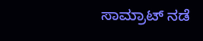ಸಾಮ್ರಾಟ್ ನಡೆ